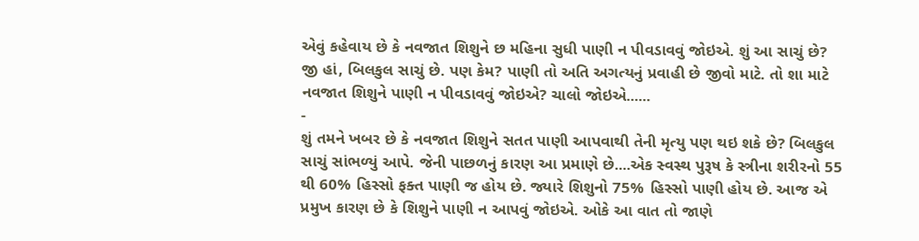એવું કહેવાય છે કે નવજાત શિશુને છ મહિના સુધી પાણી ન પીવડાવવું જોઇએ. શું આ સાચું છે? જી હાં, બિલકુલ સાચું છે. પણ કેમ? પાણી તો અતિ અગત્યનું પ્રવાહી છે જીવો માટે. તો શા માટે નવજાત શિશુને પાણી ન પીવડાવવું જોઇએ? ચાલો જોઇએ......
-
શું તમને ખબર છે કે નવજાત શિશુને સતત પાણી આપવાથી તેની મૃત્યુ પણ થઇ શકે છે? બિલકુલ સાચું સાંભળ્યું આપે. જેની પાછળનું કારણ આ પ્રમાણે છે....એક સ્વસ્થ પુરૂષ કે સ્ત્રીના શરીરનો 55 થી 60% હિસ્સો ફક્ત પાણી જ હોય છે. જ્યારે શિશુનો 75% હિસ્સો પાણી હોય છે. આજ એ પ્રમુખ કારણ છે કે શિશુને પાણી ન આપવું જોઇએ. ઓકે આ વાત તો જાણે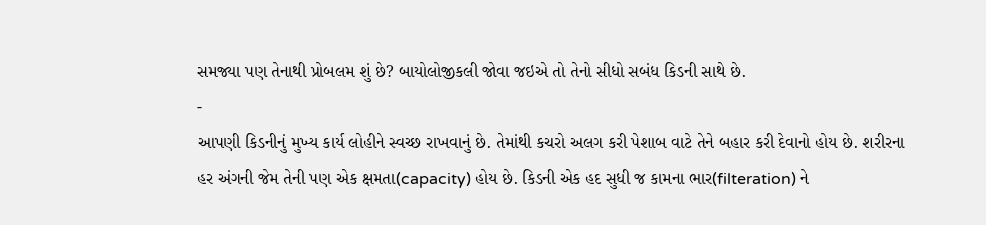સમજ્યા પણ તેનાથી પ્રોબલમ શું છે? બાયોલોજીકલી જોવા જઇએ તો તેનો સીધો સબંધ કિડની સાથે છે.
-
આપણી કિડનીનું મુખ્ય કાર્ય લોહીને સ્વચ્છ રાખવાનું છે. તેમાંથી કચરો અલગ કરી પેશાબ વાટે તેને બહાર કરી દેવાનો હોય છે. શરીરના હર અંગની જેમ તેની પણ એક ક્ષમતા(capacity) હોય છે. કિડની એક હદ સુધી જ કામના ભાર(filteration) ને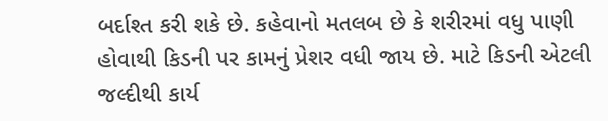બર્દાશ્ત કરી શકે છે. કહેવાનો મતલબ છે કે શરીરમાં વધુ પાણી હોવાથી કિડની પર કામનું પ્રેશર વધી જાય છે. માટે કિડની એટલી જલ્દીથી કાર્ય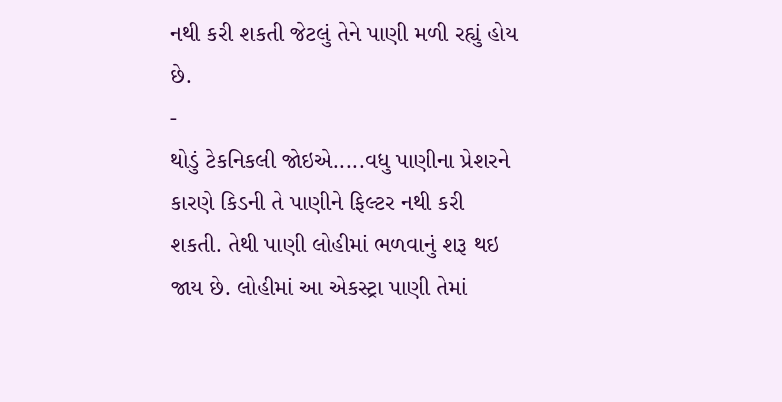નથી કરી શકતી જેટલું તેને પાણી મળી રહ્યું હોય છે.
-
થોડું ટેકનિકલી જોઇએ.....વધુ પાણીના પ્રેશરને કારણે કિડની તે પાણીને ફિલ્ટર નથી કરી શકતી. તેથી પાણી લોહીમાં ભળવાનું શરૂ થઇ જાય છે. લોહીમાં આ એકસ્ટ્રા પાણી તેમાં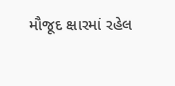મૌજૂદ ક્ષારમાં રહેલ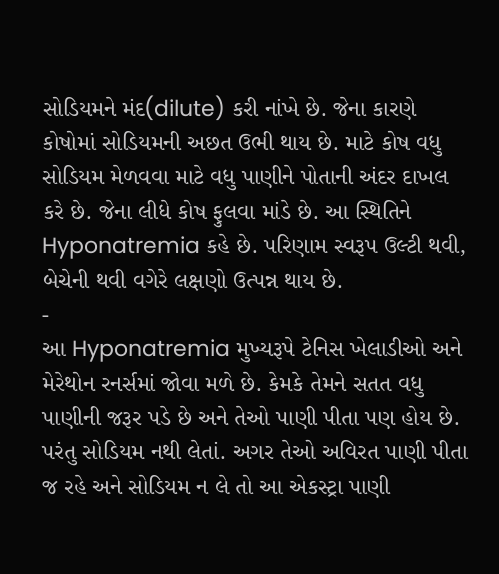સોડિયમને મંદ(dilute) કરી નાંખે છે. જેના કારણે કોષોમાં સોડિયમની અછત ઉભી થાય છે. માટે કોષ વધુ સોડિયમ મેળવવા માટે વધુ પાણીને પોતાની અંદર દાખલ કરે છે. જેના લીધે કોષ ફુલવા માંડે છે. આ સ્થિતિને Hyponatremia કહે છે. પરિણામ સ્વરૂપ ઉલ્ટી થવી, બેચેની થવી વગેરે લક્ષણો ઉત્પન્ન થાય છે.
-
આ Hyponatremia મુખ્યરૂપે ટેનિસ ખેલાડીઓ અને મેરેથોન રનર્સમાં જોવા મળે છે. કેમકે તેમને સતત વધુ પાણીની જરૂર પડે છે અને તેઓ પાણી પીતા પણ હોય છે. પરંતુ સોડિયમ નથી લેતાં. અગર તેઓ અવિરત પાણી પીતા જ રહે અને સોડિયમ ન લે તો આ એકસ્ટ્રા પાણી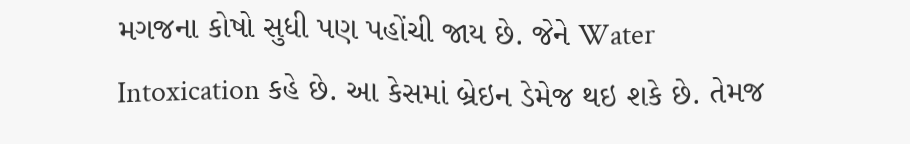મગજના કોષો સુધી પણ પહોંચી જાય છે. જેને Water Intoxication કહે છે. આ કેસમાં બ્રેઇન ડેમેજ થઇ શકે છે. તેમજ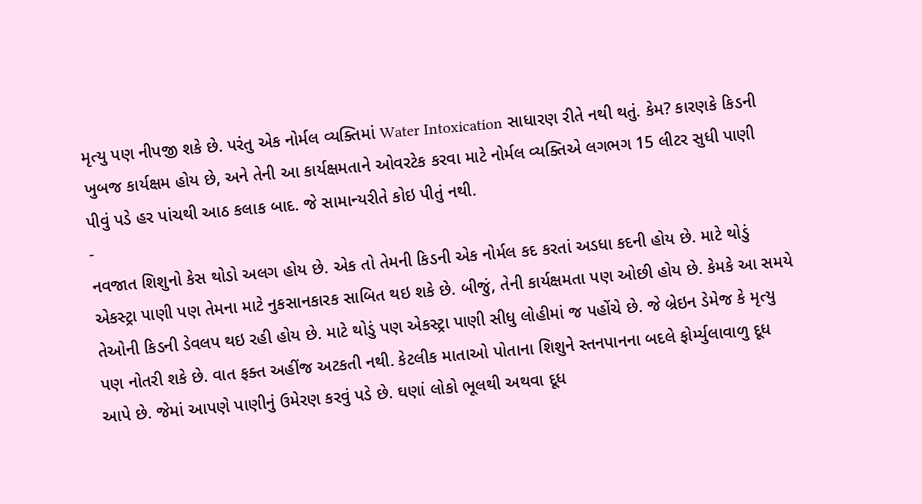મૃત્યુ પણ નીપજી શકે છે. પરંતુ એક નોર્મલ વ્યક્તિમાં Water Intoxication સાધારણ રીતે નથી થતું. કેમ? કારણકે કિડની ખુબજ કાર્યક્ષમ હોય છે, અને તેની આ કાર્યક્ષમતાને ઓવરટેક કરવા માટે નોર્મલ વ્યક્તિએ લગભગ 15 લીટર સુધી પાણી પીવું પડે હર પાંચથી આઠ કલાક બાદ. જે સામાન્યરીતે કોઇ પીતું નથી.
-
નવજાત શિશુનો કેસ થોડો અલગ હોય છે. એક તો તેમની કિડની એક નોર્મલ કદ કરતાં અડધા કદની હોય છે. માટે થોડું એકસ્ટ્રા પાણી પણ તેમના માટે નુકસાનકારક સાબિત થઇ શકે છે. બીજું, તેની કાર્યક્ષમતા પણ ઓછી હોય છે. કેમકે આ સમયે તેઓની કિડની ડેવલપ થઇ રહી હોય છે. માટે થોડું પણ એકસ્ટ્રા પાણી સીધુ લોહીમાં જ પહોંચે છે. જે બ્રેઇન ડેમેજ કે મૃત્યુ પણ નોતરી શકે છે. વાત ફક્ત અહીંજ અટકતી નથી. કેટલીક માતાઓ પોતાના શિશુને સ્તનપાનના બદલે ફોર્મ્યુલાવાળુ દૂધ આપે છે. જેમાં આપણે પાણીનું ઉમેરણ કરવું પડે છે. ઘણાં લોકો ભૂલથી અથવા દૂધ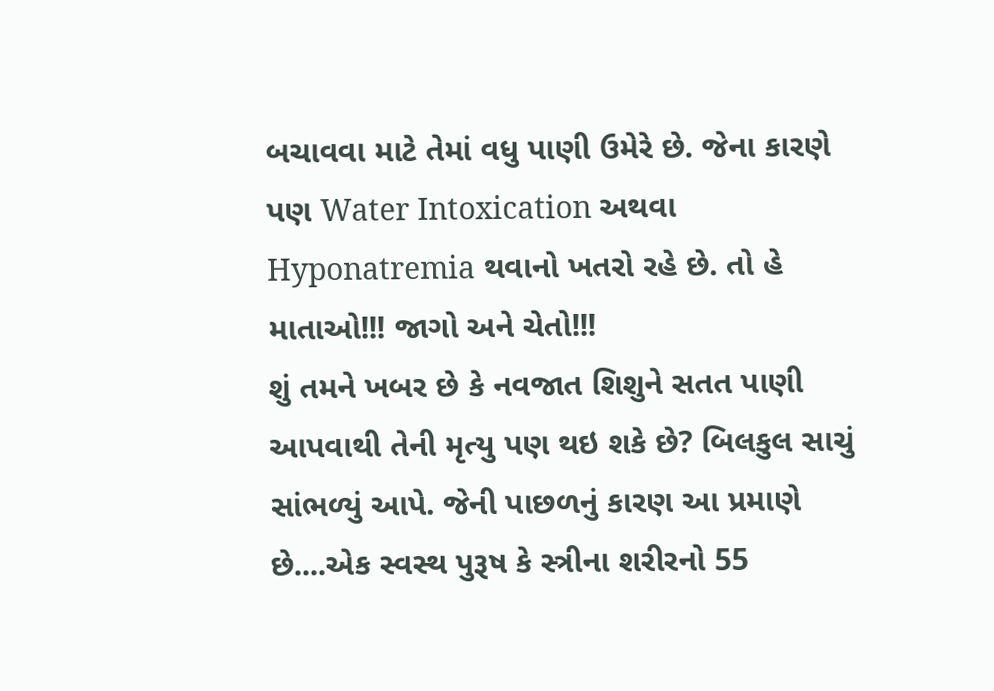બચાવવા માટે તેમાં વધુ પાણી ઉમેરે છે. જેના કારણે પણ Water Intoxication અથવા Hyponatremia થવાનો ખતરો રહે છે. તો હે માતાઓ!!! જાગો અને ચેતો!!!
શું તમને ખબર છે કે નવજાત શિશુને સતત પાણી આપવાથી તેની મૃત્યુ પણ થઇ શકે છે? બિલકુલ સાચું સાંભળ્યું આપે. જેની પાછળનું કારણ આ પ્રમાણે છે....એક સ્વસ્થ પુરૂષ કે સ્ત્રીના શરીરનો 55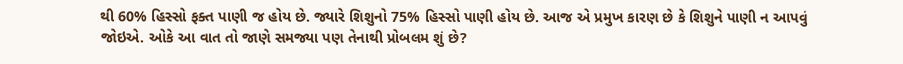થી 60% હિસ્સો ફક્ત પાણી જ હોય છે. જ્યારે શિશુનો 75% હિસ્સો પાણી હોય છે. આજ એ પ્રમુખ કારણ છે કે શિશુને પાણી ન આપવું જોઇએ. ઓકે આ વાત તો જાણે સમજ્યા પણ તેનાથી પ્રોબલમ શું છે?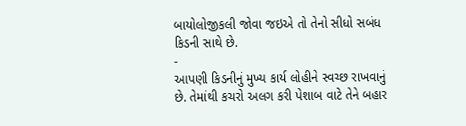બાયોલોજીકલી જોવા જઇએ તો તેનો સીધો સબંધ કિડની સાથે છે.
-
આપણી કિડનીનું મુખ્ય કાર્ય લોહીને સ્વચ્છ રાખવાનું છે. તેમાંથી કચરો અલગ કરી પેશાબ વાટે તેને બહાર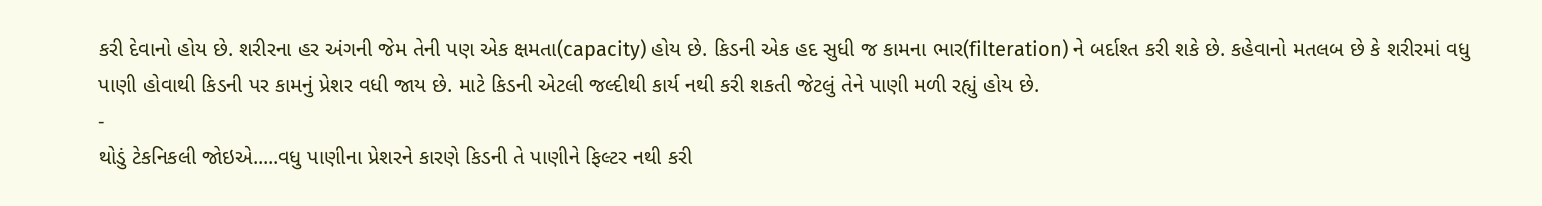કરી દેવાનો હોય છે. શરીરના હર અંગની જેમ તેની પણ એક ક્ષમતા(capacity) હોય છે. કિડની એક હદ સુધી જ કામના ભાર(filteration) ને બર્દાશ્ત કરી શકે છે. કહેવાનો મતલબ છે કે શરીરમાં વધુ પાણી હોવાથી કિડની પર કામનું પ્રેશર વધી જાય છે. માટે કિડની એટલી જલ્દીથી કાર્ય નથી કરી શકતી જેટલું તેને પાણી મળી રહ્યું હોય છે.
-
થોડું ટેકનિકલી જોઇએ.....વધુ પાણીના પ્રેશરને કારણે કિડની તે પાણીને ફિલ્ટર નથી કરી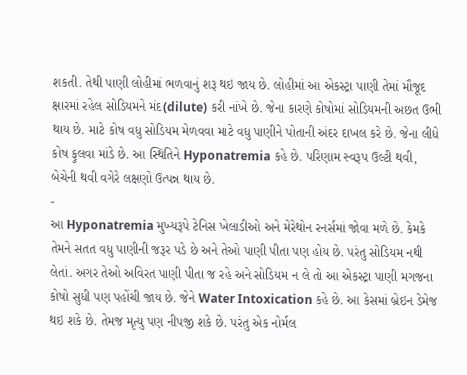શકતી. તેથી પાણી લોહીમાં ભળવાનું શરૂ થઇ જાય છે. લોહીમાં આ એકસ્ટ્રા પાણી તેમાં મૌજૂદ ક્ષારમાં રહેલ સોડિયમને મંદ(dilute) કરી નાંખે છે. જેના કારણે કોષોમાં સોડિયમની અછત ઉભી થાય છે. માટે કોષ વધુ સોડિયમ મેળવવા માટે વધુ પાણીને પોતાની અંદર દાખલ કરે છે. જેના લીધે કોષ ફુલવા માંડે છે. આ સ્થિતિને Hyponatremia કહે છે. પરિણામ સ્વરૂપ ઉલ્ટી થવી, બેચેની થવી વગેરે લક્ષણો ઉત્પન્ન થાય છે.
-
આ Hyponatremia મુખ્યરૂપે ટેનિસ ખેલાડીઓ અને મેરેથોન રનર્સમાં જોવા મળે છે. કેમકે તેમને સતત વધુ પાણીની જરૂર પડે છે અને તેઓ પાણી પીતા પણ હોય છે. પરંતુ સોડિયમ નથી લેતાં. અગર તેઓ અવિરત પાણી પીતા જ રહે અને સોડિયમ ન લે તો આ એકસ્ટ્રા પાણી મગજના કોષો સુધી પણ પહોંચી જાય છે. જેને Water Intoxication કહે છે. આ કેસમાં બ્રેઇન ડેમેજ થઇ શકે છે. તેમજ મૃત્યુ પણ નીપજી શકે છે. પરંતુ એક નોર્મલ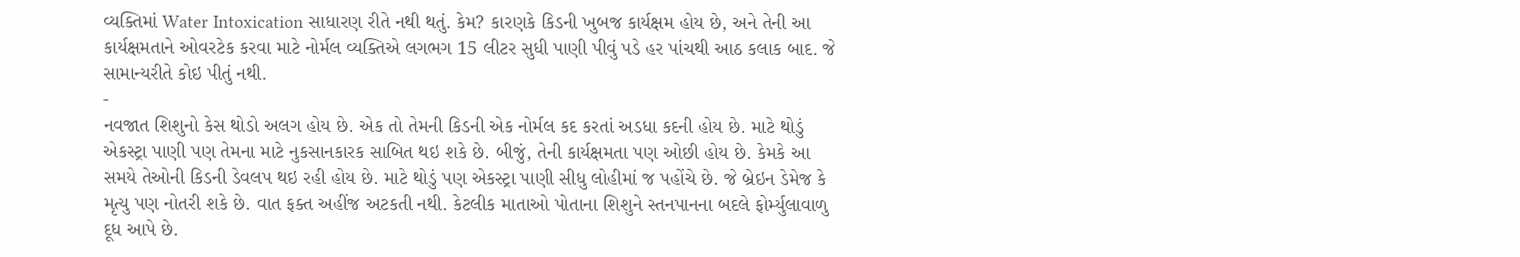વ્યક્તિમાં Water Intoxication સાધારણ રીતે નથી થતું. કેમ? કારણકે કિડની ખુબજ કાર્યક્ષમ હોય છે, અને તેની આ કાર્યક્ષમતાને ઓવરટેક કરવા માટે નોર્મલ વ્યક્તિએ લગભગ 15 લીટર સુધી પાણી પીવું પડે હર પાંચથી આઠ કલાક બાદ. જે સામાન્યરીતે કોઇ પીતું નથી.
-
નવજાત શિશુનો કેસ થોડો અલગ હોય છે. એક તો તેમની કિડની એક નોર્મલ કદ કરતાં અડધા કદની હોય છે. માટે થોડું એકસ્ટ્રા પાણી પણ તેમના માટે નુકસાનકારક સાબિત થઇ શકે છે. બીજું, તેની કાર્યક્ષમતા પણ ઓછી હોય છે. કેમકે આ સમયે તેઓની કિડની ડેવલપ થઇ રહી હોય છે. માટે થોડું પણ એકસ્ટ્રા પાણી સીધુ લોહીમાં જ પહોંચે છે. જે બ્રેઇન ડેમેજ કે મૃત્યુ પણ નોતરી શકે છે. વાત ફક્ત અહીંજ અટકતી નથી. કેટલીક માતાઓ પોતાના શિશુને સ્તનપાનના બદલે ફોર્મ્યુલાવાળુ દૂધ આપે છે.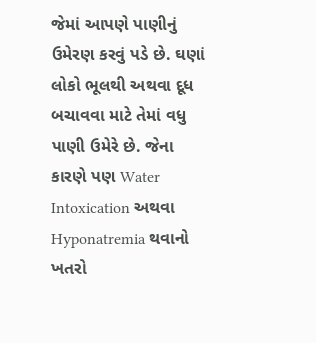જેમાં આપણે પાણીનું ઉમેરણ કરવું પડે છે. ઘણાં લોકો ભૂલથી અથવા દૂધ બચાવવા માટે તેમાં વધુ પાણી ઉમેરે છે. જેના કારણે પણ Water Intoxication અથવા Hyponatremia થવાનો ખતરો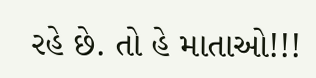રહે છે. તો હે માતાઓ!!!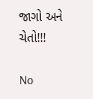જાગો અને ચેતો!!!

No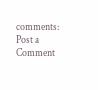comments:
Post a Comment